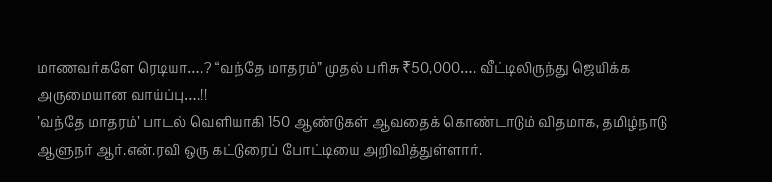மாணவர்களே ரெடியா….? “வந்தே மாதரம்” முதல் பரிசு ₹50,000…. வீட்டிலிருந்து ஜெயிக்க அருமையான வாய்ப்பு….!!
’வந்தே மாதரம்’ பாடல் வெளியாகி 150 ஆண்டுகள் ஆவதைக் கொண்டாடும் விதமாக, தமிழ்நாடு ஆளுநர் ஆர்.என்.ரவி ஒரு கட்டுரைப் போட்டியை அறிவித்துள்ளார்.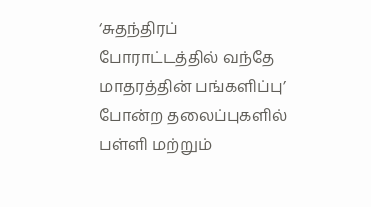‘சுதந்திரப் போராட்டத்தில் வந்தே மாதரத்தின் பங்களிப்பு’ போன்ற தலைப்புகளில் பள்ளி மற்றும்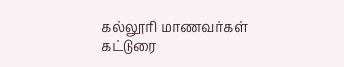கல்லூரி மாணவர்கள் கட்டுரை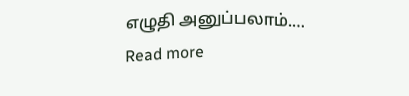எழுதி அனுப்பலாம்.…
Read more